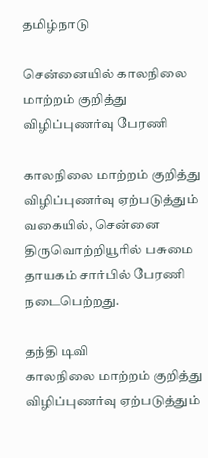தமிழ்நாடு

சென்னையில் காலநிலை மாற்றம் குறித்து விழிப்புணர்வு பேரணி

காலநிலை மாற்றம் குறித்து விழிப்புணர்வு ஏற்படுத்தும் வகையில், சென்னை திருவொற்றியூரில் பசுமை தாயகம் சார்பில் பேரணி நடைபெற்றது.

தந்தி டிவி
காலநிலை மாற்றம் குறித்து விழிப்புணர்வு ஏற்படுத்தும்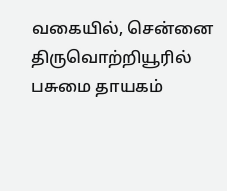வகையில், சென்னை திருவொற்றியூரில் பசுமை தாயகம்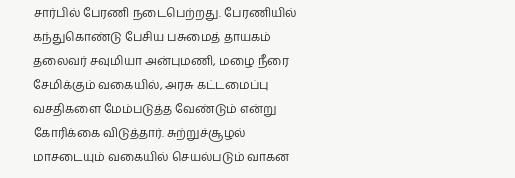சார்பில் பேரணி நடைபெற்றது. பேரணியில் கந்துகொண்டு பேசிய பசுமைத் தாயகம் தலைவர் சவுமியா அன்புமணி, மழை நீரை சேமிக்கும் வகையில், அரசு கட்டமைப்பு வசதிகளை மேம்படுத்த வேண்டும் என்று கோரிக்கை விடுத்தார். சுற்றுச்சூழல் மாசடையும் வகையில் செயல்படும் வாகன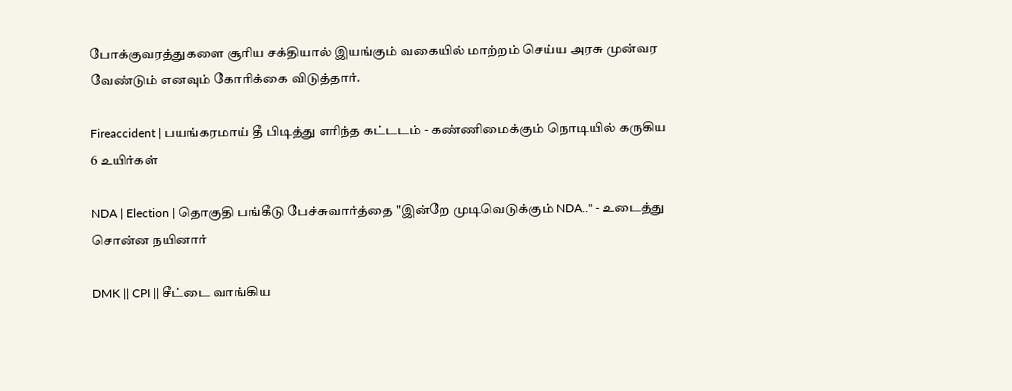போக்குவரத்துகளை சூரிய சக்தியால் இயங்கும் வகையில் மாற்றம் செய்ய அரசு முன்வர வேண்டும் எனவும் கோரிக்கை விடுத்தார்.

Fireaccident | பயங்கரமாய் தீ பிடித்து எரிந்த கட்டடம் - கண்ணிமைக்கும் நொடியில் கருகிய 6 உயிர்கள்

NDA | Election | தொகுதி பங்கீடு பேச்சுவார்த்தை "இன்றே முடிவெடுக்கும் NDA.." - உடைத்து சொன்ன நயினார்

DMK || CPI || சீட்டை வாங்கிய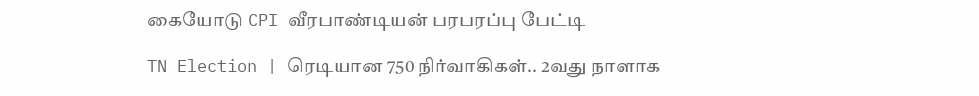கையோடு CPI வீரபாண்டியன் பரபரப்பு பேட்டி

TN Election | ரெடியான 750 நிர்வாகிகள்.. 2வது நாளாக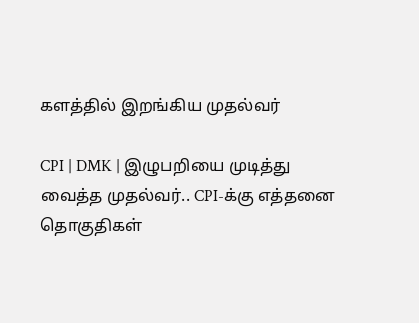களத்தில் இறங்கிய முதல்வர்

CPI | DMK | இழுபறியை முடித்து வைத்த முதல்வர்.. CPI-க்கு எத்தனை தொகுதிகள்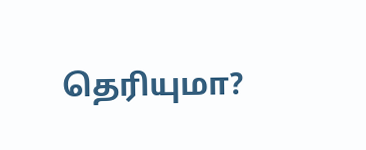தெரியுமா?